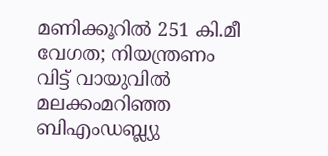മണിക്കൂറിൽ 251 കി.മീ വേഗത; നിയന്ത്രണം വിട്ട് വായുവിൽ മലക്കംമറിഞ്ഞ ബിഎംഡബ്ല്യു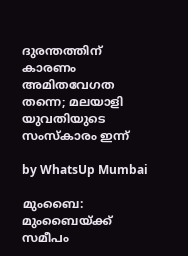ദുരന്തത്തിന് കാരണം അമിതവേഗത തന്നെ; മലയാളി യുവതിയുടെ സംസ്‌കാരം ഇന്ന്

by WhatsUp Mumbai

മുംബൈ: മുംബൈയ്ക്ക് സമീപം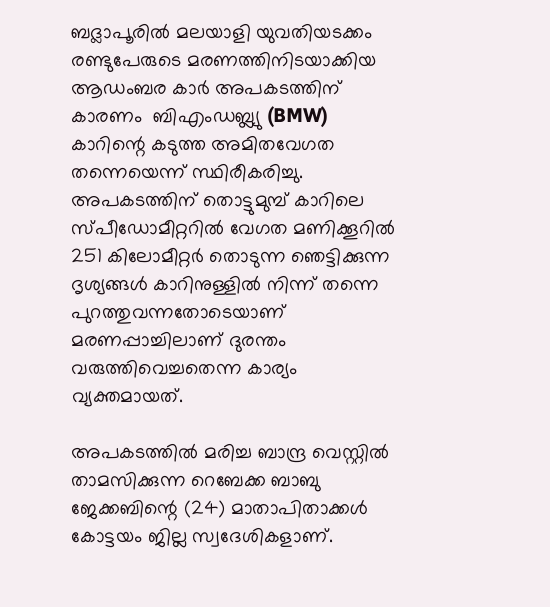ബദ്ലാപൂരിൽ മലയാളി യുവതിയടക്കം രണ്ടുപേരുടെ മരണത്തിനിടയാക്കിയ ആഡംബര കാർ അപകടത്തിന് കാരണം  ബിഎംഡബ്ല്യു (BMW) കാറിന്റെ കടുത്ത അമിതവേഗത തന്നെയെന്ന് സ്ഥിരീകരിച്ചു. അപകടത്തിന് തൊട്ടുമുമ്പ് കാറിലെ സ്പീഡോമീറ്ററിൽ വേഗത മണിക്കൂറിൽ 251 കിലോമീറ്റർ തൊടുന്ന ഞെട്ടിക്കുന്ന ദൃശ്യങ്ങൾ കാറിനുള്ളിൽ നിന്ന് തന്നെ പുറത്തുവന്നതോടെയാണ് മരണപ്പാച്ചിലാണ് ദുരന്തം വരുത്തിവെച്ചതെന്ന കാര്യം വ്യക്തമായത്.

അപകടത്തിൽ മരിച്ച ബാന്ദ്ര വെസ്റ്റിൽ താമസിക്കുന്ന റെബേക്ക ബാബു ജേക്കബിന്റെ (24) മാതാപിതാക്കൾ കോട്ടയം ജില്ല സ്വദേശികളാണ്.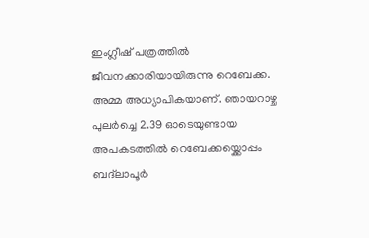ഇംഗ്ലീഷ് പത്രത്തിൽ ജീവനക്കാരിയായിരുന്നു റെബേക്ക. അമ്മ അധ്യാപികയാണ്. ഞായറാഴ്ച പുലർച്ചെ 2.39 ഓടെയുണ്ടായ അപകടത്തിൽ റെബേക്കയ്ക്കൊപ്പം ബദ്‌ലാപൂർ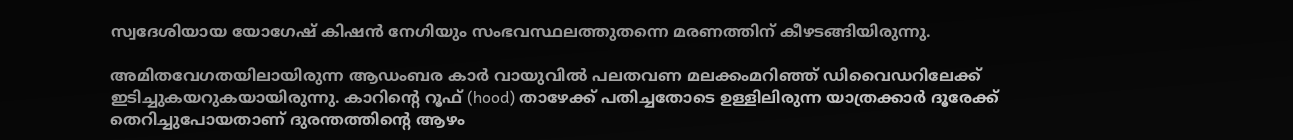സ്വദേശിയായ യോഗേഷ് കിഷൻ നേഗിയും സംഭവസ്ഥലത്തുതന്നെ മരണത്തിന് കീഴടങ്ങിയിരുന്നു.

അമിതവേഗതയിലായിരുന്ന ആഡംബര കാർ വായുവിൽ പലതവണ മലക്കംമറിഞ്ഞ് ഡിവൈഡറിലേക്ക് ഇടിച്ചുകയറുകയായിരുന്നു. കാറിന്റെ റൂഫ് (hood) താഴേക്ക് പതിച്ചതോടെ ഉള്ളിലിരുന്ന യാത്രക്കാർ ദൂരേക്ക് തെറിച്ചുപോയതാണ് ദുരന്തത്തിന്റെ ആഴം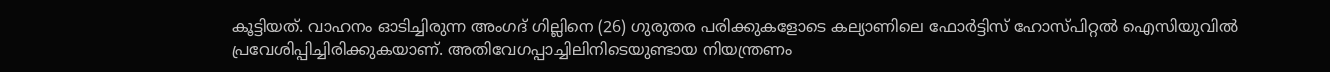കൂട്ടിയത്. വാഹനം ഓടിച്ചിരുന്ന അംഗദ് ഗില്ലിനെ (26) ഗുരുതര പരിക്കുകളോടെ കല്യാണിലെ ഫോർട്ടിസ് ഹോസ്പിറ്റൽ ഐസിയുവിൽ പ്രവേശിപ്പിച്ചിരിക്കുകയാണ്. അതിവേഗപ്പാച്ചിലിനിടെയുണ്ടായ നിയന്ത്രണം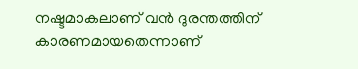നഷ്ടമാകലാണ് വൻ ദുരന്തത്തിന് കാരണമായതെന്നാണ്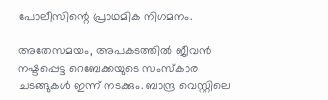പോലീസിന്റെ പ്രാഥമിക നിഗമനം.

അതേസമയം, അപകടത്തിൽ ജീവൻ നഷ്ടപ്പെട്ട റെബേക്കയുടെ സംസ്കാര ചടങ്ങുകൾ ഇന്ന് നടക്കും. ബാന്ദ്ര വെസ്റ്റിലെ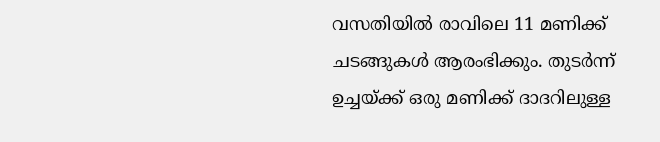വസതിയിൽ രാവിലെ 11 മണിക്ക് ചടങ്ങുകൾ ആരംഭിക്കും. തുടർന്ന് ഉച്ചയ്ക്ക് ഒരു മണിക്ക് ദാദറിലുള്ള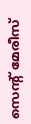സെന്റ് മേരീസ്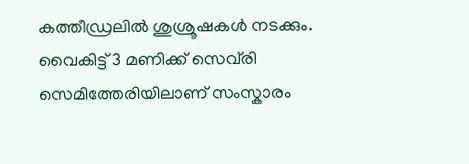കത്തീഡ്രലിൽ ശുശ്രൂഷകൾ നടക്കും. വൈകിട്ട് 3 മണിക്ക് സെവ്‌രി സെമിത്തേരിയിലാണ് സംസ്കാരം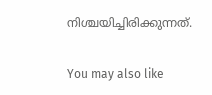നിശ്ചയിച്ചിരിക്കുന്നത്.

You may also like